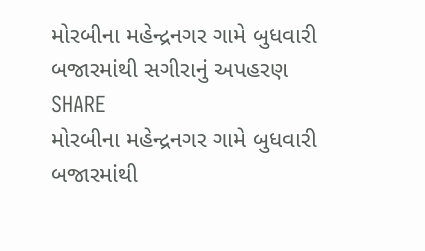મોરબીના મહેન્દ્રનગર ગામે બુધવારી બજારમાંથી સગીરાનું અપહરણ
SHARE
મોરબીના મહેન્દ્રનગર ગામે બુધવારી બજારમાંથી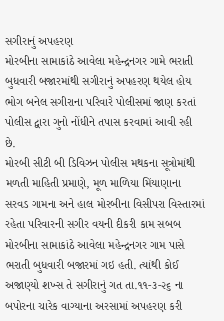સગીરાનું અપહરણ
મોરબીના સામાકાંઠે આવેલા મહેન્દ્રનગર ગામે ભરાતી બુધવારી બજારમાંથી સગીરાનું અપહરણ થયેલ હોય ભોગ બનેલ સગીરાના પરિવારે પોલીસમાં જાણ કરતાં પોલીસ દ્વારા ગુનો નોંધીને તપાસ કરવામાં આવી રહી છે.
મોરબી સીટી બી ડિવિઝન પોલીસ મથકના સૂત્રોમાંથી મળતી માહિતી પ્રમાણે, મૂળ માળિયા મિંયાણાના સરવડ ગામના અને હાલ મોરબીના વિસીપરા વિસ્તારમાં રહેતા પરિવારની સગીર વયની દીકરી કામ સબબ મોરબીના સામાકાંઠે આવેલા મહેન્દ્રનગર ગામ પાસે ભરાતી બુધવારી બજારમાં ગઇ હતી. ત્યાંથી કોઈ અજાણ્યો શખ્સ તે સગીરાનું ગત તા.૧૧-૩-૨૬ ના બપોરના ચારેક વાગ્યાના અરસામાં અપહરણ કરી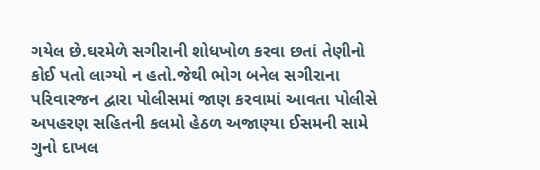ગયેલ છે.ઘરમેળે સગીરાની શોધખોળ કરવા છતાં તેણીનો કોઈ પતો લાગ્યો ન હતો.જેથી ભોગ બનેલ સગીરાના પરિવારજન દ્વારા પોલીસમાં જાણ કરવામાં આવતા પોલીસે અપહરણ સહિતની કલમો હેઠળ અજાણ્યા ઈસમની સામે ગુનો દાખલ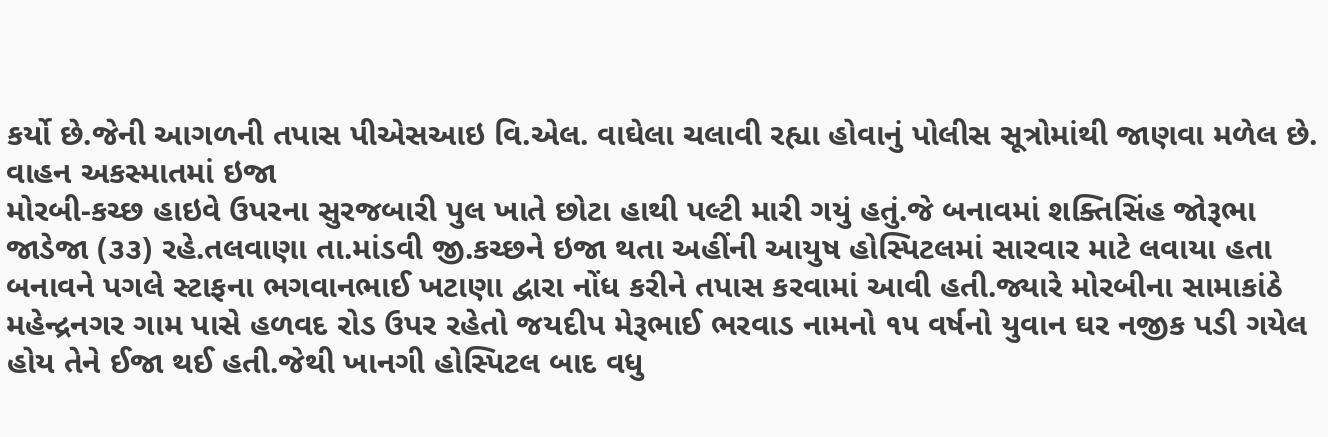કર્યો છે.જેની આગળની તપાસ પીએસઆઇ વિ.એલ. વાઘેલા ચલાવી રહ્યા હોવાનું પોલીસ સૂત્રોમાંથી જાણવા મળેલ છે.
વાહન અકસ્માતમાં ઇજા
મોરબી-કચ્છ હાઇવે ઉપરના સુરજબારી પુલ ખાતે છોટા હાથી પલ્ટી મારી ગયું હતું.જે બનાવમાં શક્તિસિંહ જોરૂભા જાડેજા (૩૩) રહે.તલવાણા તા.માંડવી જી.કચ્છને ઇજા થતા અહીંની આયુષ હોસ્પિટલમાં સારવાર માટે લવાયા હતા બનાવને પગલે સ્ટાફના ભગવાનભાઈ ખટાણા દ્વારા નોંધ કરીને તપાસ કરવામાં આવી હતી.જ્યારે મોરબીના સામાકાંઠે મહેન્દ્રનગર ગામ પાસે હળવદ રોડ ઉપર રહેતો જયદીપ મેરૂભાઈ ભરવાડ નામનો ૧૫ વર્ષનો યુવાન ઘર નજીક પડી ગયેલ હોય તેને ઈજા થઈ હતી.જેથી ખાનગી હોસ્પિટલ બાદ વધુ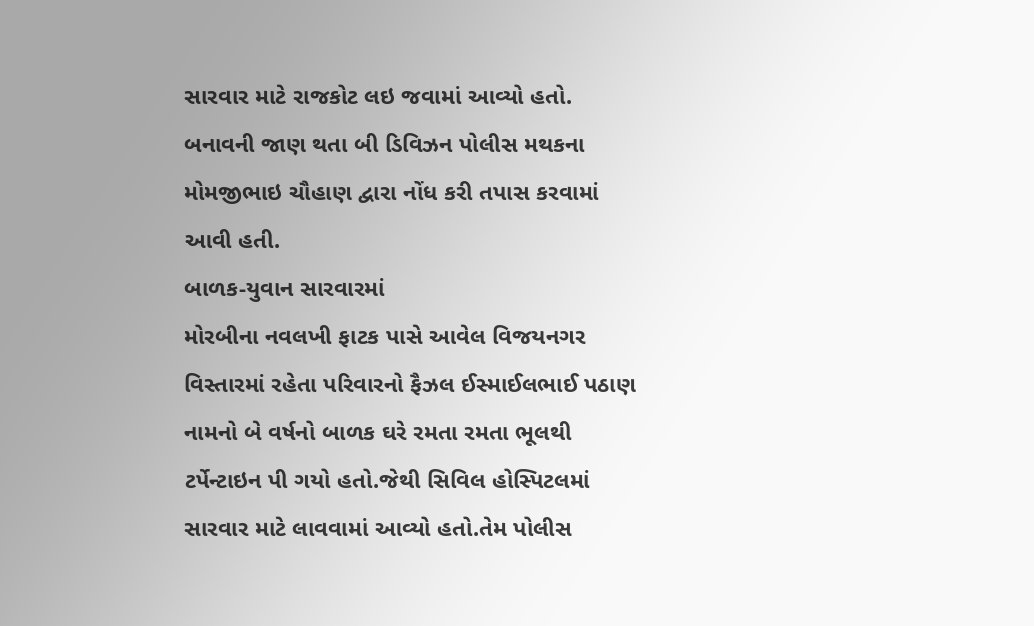સારવાર માટે રાજકોટ લઇ જવામાં આવ્યો હતો. બનાવની જાણ થતા બી ડિવિઝન પોલીસ મથકના મોમજીભાઇ ચૌહાણ દ્વારા નોંધ કરી તપાસ કરવામાં આવી હતી.
બાળક-યુવાન સારવારમાં
મોરબીના નવલખી ફાટક પાસે આવેલ વિજયનગર વિસ્તારમાં રહેતા પરિવારનો ફૈઝલ ઈસ્માઈલભાઈ પઠાણ નામનો બે વર્ષનો બાળક ઘરે રમતા રમતા ભૂલથી ટર્પેન્ટાઇન પી ગયો હતો.જેથી સિવિલ હોસ્પિટલમાં સારવાર માટે લાવવામાં આવ્યો હતો.તેમ પોલીસ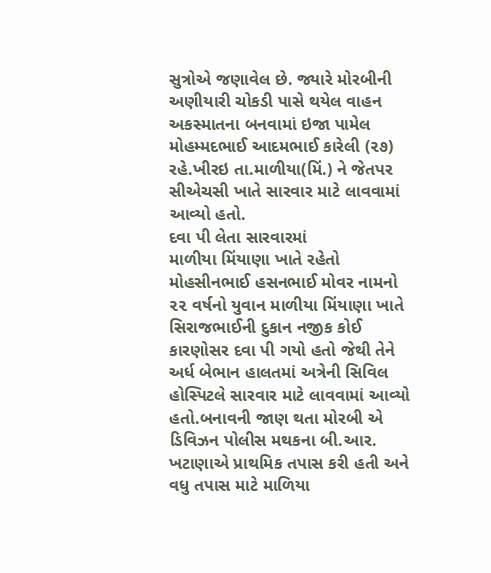સુત્રોએ જણાવેલ છે. જ્યારે મોરબીની અણીયારી ચોકડી પાસે થયેલ વાહન અકસ્માતના બનવામાં ઇજા પામેલ મોહમ્મદભાઈ આદમભાઈ કારેલી (૨૭) રહે.ખીરઇ તા.માળીયા(મિં.) ને જેતપર સીએચસી ખાતે સારવાર માટે લાવવામાં આવ્યો હતો.
દવા પી લેતા સારવારમાં
માળીયા મિંયાણા ખાતે રહેતો મોહસીનભાઈ હસનભાઈ મોવર નામનો ૨૨ વર્ષનો યુવાન માળીયા મિંયાણા ખાતે સિરાજભાઈની દુકાન નજીક કોઈ કારણોસર દવા પી ગયો હતો જેથી તેને અર્ધ બેભાન હાલતમાં અત્રેની સિવિલ હોસ્પિટલે સારવાર માટે લાવવામાં આવ્યો હતો.બનાવની જાણ થતા મોરબી એ ડિવિઝન પોલીસ મથકના બી.આર. ખટાણાએ પ્રાથમિક તપાસ કરી હતી અને વધુ તપાસ માટે માળિયા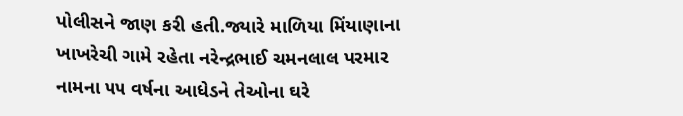પોલીસને જાણ કરી હતી.જ્યારે માળિયા મિંયાણાના ખાખરેચી ગામે રહેતા નરેન્દ્રભાઈ ચમનલાલ પરમાર નામના ૫૫ વર્ષના આધેડને તેઓના ઘરે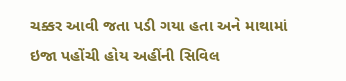ચક્કર આવી જતા પડી ગયા હતા અને માથામાં ઇજા પહોંચી હોય અહીંની સિવિલ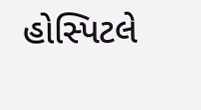હોસ્પિટલે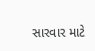સારવાર માટે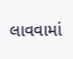લાવવામાં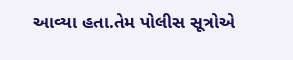આવ્યા હતા.તેમ પોલીસ સૂત્રોએ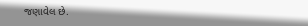જણાવેલ છે.